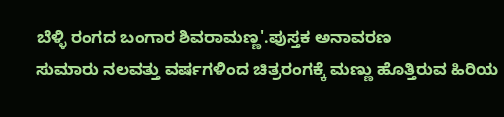ಬೆಳ್ಳಿ ರಂಗದ ಬಂಗಾರ ಶಿವರಾಮಣ್ಣ'.ಪುಸ್ತಕ ಅನಾವರಣ
ಸುಮಾರು ನಲವತ್ತು ವರ್ಷಗಳಿಂದ ಚಿತ್ರರಂಗಕ್ಕೆ ಮಣ್ಣು ಹೊತ್ತಿರುವ ಹಿರಿಯ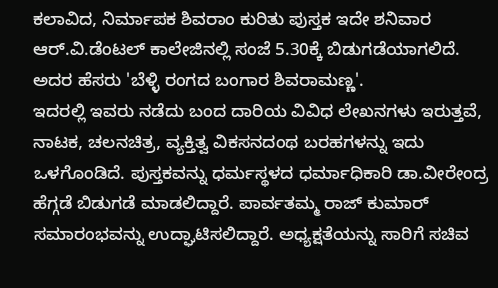ಕಲಾವಿದ, ನಿರ್ಮಾಪಕ ಶಿವರಾಂ ಕುರಿತು ಪುಸ್ತಕ ಇದೇ ಶನಿವಾರ ಆರ್.ವಿ.ಡೆಂಟಲ್ ಕಾಲೇಜಿನಲ್ಲಿ ಸಂಜೆ 5.30ಕ್ಕೆ ಬಿಡುಗಡೆಯಾಗಲಿದೆ. ಅದರ ಹೆಸರು 'ಬೆಳ್ಳಿ ರಂಗದ ಬಂಗಾರ ಶಿವರಾಮಣ್ಣ'.
ಇದರಲ್ಲಿ ಇವರು ನಡೆದು ಬಂದ ದಾರಿಯ ವಿವಿಧ ಲೇಖನಗಳು ಇರುತ್ತವೆ, ನಾಟಕ, ಚಲನಚಿತ್ರ, ವ್ಯಕ್ತಿತ್ವ ವಿಕಸನದಂಥ ಬರಹಗಳನ್ನು ಇದು ಒಳಗೊಂಡಿದೆ. ಪುಸ್ತಕವನ್ನು ಧರ್ಮಸ್ಥಳದ ಧರ್ಮಾಧಿಕಾರಿ ಡಾ.ವೀರೇಂದ್ರ ಹೆಗ್ಗಡೆ ಬಿಡುಗಡೆ ಮಾಡಲಿದ್ದಾರೆ. ಪಾರ್ವತಮ್ಮ ರಾಜ್ ಕುಮಾರ್ ಸಮಾರಂಭವನ್ನು ಉದ್ಘಾಟಿಸಲಿದ್ದಾರೆ. ಅಧ್ಯಕ್ಷತೆಯನ್ನು ಸಾರಿಗೆ ಸಚಿವ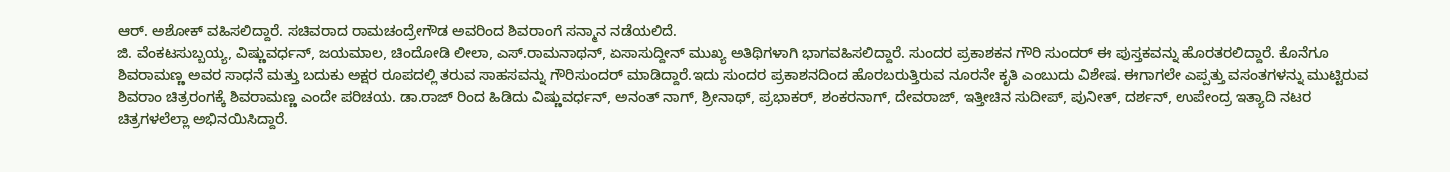ಆರ್. ಅಶೋಕ್ ವಹಿಸಲಿದ್ದಾರೆ. ಸಚಿವರಾದ ರಾಮಚಂದ್ರೇಗೌಡ ಅವರಿಂದ ಶಿವರಾಂಗೆ ಸನ್ಮಾನ ನಡೆಯಲಿದೆ.
ಜಿ. ವೆಂಕಟಸುಬ್ಬಯ್ಯ, ವಿಷ್ಣುವರ್ಧನ್, ಜಯಮಾಲ, ಚಿಂದೋಡಿ ಲೀಲಾ, ಎಸ್.ರಾಮನಾಥನ್, ಏಸಾಸುದ್ದೀನ್ ಮುಖ್ಯ ಅತಿಥಿಗಳಾಗಿ ಭಾಗವಹಿಸಲಿದ್ದಾರೆ. ಸುಂದರ ಪ್ರಕಾಶಕನ ಗೌರಿ ಸುಂದರ್ ಈ ಪುಸ್ತಕವನ್ನು ಹೊರತರಲಿದ್ದಾರೆ. ಕೊನೆಗೂ ಶಿವರಾಮಣ್ಣ ಅವರ ಸಾಧನೆ ಮತ್ತು ಬದುಕು ಅಕ್ಷರ ರೂಪದಲ್ಲಿ ತರುವ ಸಾಹಸವನ್ನು ಗೌರಿಸುಂದರ್ ಮಾಡಿದ್ದಾರೆ.ಇದು ಸುಂದರ ಪ್ರಕಾಶನದಿಂದ ಹೊರಬರುತ್ತಿರುವ ನೂರನೇ ಕೃತಿ ಎಂಬುದು ವಿಶೇಷ. ಈಗಾಗಲೇ ಎಪ್ಪತ್ತು ವಸಂತಗಳನ್ನು ಮುಟ್ಟಿರುವ ಶಿವರಾಂ ಚಿತ್ರರಂಗಕ್ಕೆ ಶಿವರಾಮಣ್ಣ ಎಂದೇ ಪರಿಚಯ. ಡಾ.ರಾಜ್ ರಿಂದ ಹಿಡಿದು ವಿಷ್ಣುವರ್ಧನ್, ಅನಂತ್ ನಾಗ್, ಶ್ರೀನಾಥ್, ಪ್ರಭಾಕರ್, ಶಂಕರನಾಗ್, ದೇವರಾಜ್, ಇತ್ತೀಚಿನ ಸುದೀಪ್, ಪುನೀತ್, ದರ್ಶನ್, ಉಪೇಂದ್ರ ಇತ್ಯಾದಿ ನಟರ ಚಿತ್ರಗಳಲೆಲ್ಲಾ ಅಭಿನಯಿಸಿದ್ದಾರೆ.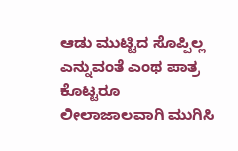ಆಡು ಮುಟ್ಟಿದ ಸೊಪ್ಪಿಲ್ಲ ಎನ್ನುವಂತೆ ಎಂಥ ಪಾತ್ರ ಕೊಟ್ಟರೂ ಲೀಲಾಜಾಲವಾಗಿ ಮುಗಿಸಿ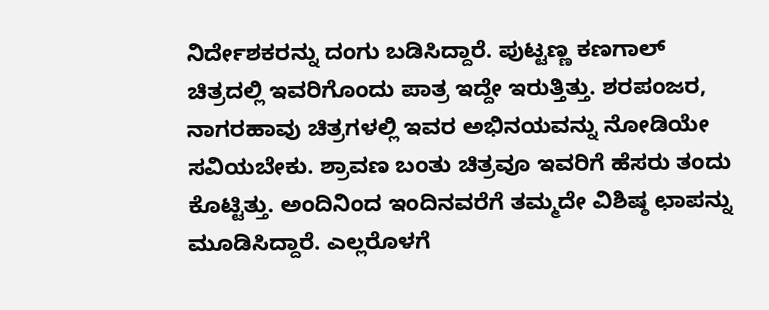ನಿರ್ದೇಶಕರನ್ನು ದಂಗು ಬಡಿಸಿದ್ದಾರೆ. ಪುಟ್ಟಣ್ಣ ಕಣಗಾಲ್ ಚಿತ್ರದಲ್ಲಿ ಇವರಿಗೊಂದು ಪಾತ್ರ ಇದ್ದೇ ಇರುತ್ತಿತ್ತು. ಶರಪಂಜರ, ನಾಗರಹಾವು ಚಿತ್ರಗಳಲ್ಲಿ ಇವರ ಅಭಿನಯವನ್ನು ನೋಡಿಯೇ ಸವಿಯಬೇಕು. ಶ್ರಾವಣ ಬಂತು ಚಿತ್ರವೂ ಇವರಿಗೆ ಹೆಸರು ತಂದು ಕೊಟ್ಟಿತ್ತು. ಅಂದಿನಿಂದ ಇಂದಿನವರೆಗೆ ತಮ್ಮದೇ ವಿಶಿಷ್ಠ ಛಾಪನ್ನು ಮೂಡಿಸಿದ್ದಾರೆ. ಎಲ್ಲರೊಳಗೆ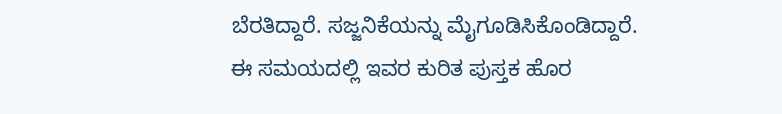ಬೆರತಿದ್ದಾರೆ. ಸಜ್ಜನಿಕೆಯನ್ನು ಮೈಗೂಡಿಸಿಕೊಂಡಿದ್ದಾರೆ. ಈ ಸಮಯದಲ್ಲಿ ಇವರ ಕುರಿತ ಪುಸ್ತಕ ಹೊರ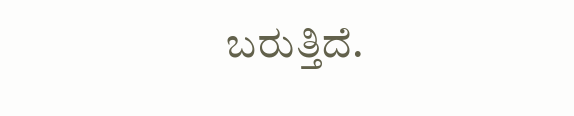ಬರುತ್ತಿದೆ.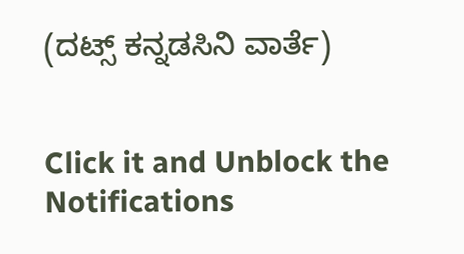(ದಟ್ಸ್ ಕನ್ನಡಸಿನಿ ವಾರ್ತೆ)


Click it and Unblock the Notifications